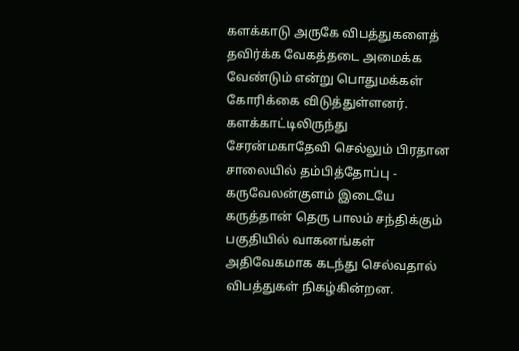களக்காடு அருகே விபத்துகளைத் தவிர்க்க வேகத்தடை அமைக்க வேண்டும் என்று பொதுமக்கள் கோரிக்கை விடுத்துள்ளனர்.
களக்காட்டிலிருந்து சேரன்மகாதேவி செல்லும் பிரதான சாலையில் தம்பித்தோப்பு - கருவேலன்குளம் இடையே கருத்தான் தெரு பாலம் சந்திக்கும் பகுதியில் வாகனங்கள் அதிவேகமாக கடந்து செல்வதால் விபத்துகள் நிகழ்கின்றன.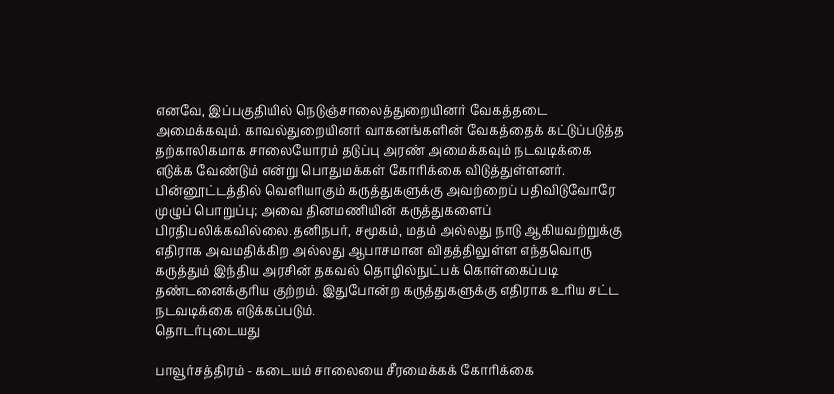எனவே, இப்பகுதியில் நெடுஞ்சாலைத்துறையினர் வேகத்தடை அமைக்கவும். காவல்துறையினர் வாகனங்களின் வேகத்தைக் கட்டுப்படுத்த தற்காலிகமாக சாலையோரம் தடுப்பு அரண் அமைக்கவும் நடவடிக்கை எடுக்க வேண்டும் என்று பொதுமக்கள் கோரிக்கை விடுத்துள்ளனர்.
பின்னூட்டத்தில் வெளியாகும் கருத்துகளுக்கு அவற்றைப் பதிவிடுவோரே முழுப் பொறுப்பு; அவை தினமணியின் கருத்துகளைப் பிரதிபலிக்கவில்லை.தனிநபர், சமூகம், மதம் அல்லது நாடு ஆகியவற்றுக்கு எதிராக அவமதிக்கிற அல்லது ஆபாசமான விதத்திலுள்ள எந்தவொரு கருத்தும் இந்திய அரசின் தகவல் தொழில்நுட்பக் கொள்கைப்படி தண்டனைக்குரிய குற்றம். இதுபோன்ற கருத்துகளுக்கு எதிராக உரிய சட்ட நடவடிக்கை எடுக்கப்படும்.
தொடர்புடையது

பாவூர்சத்திரம் - கடையம் சாலையை சீரமைக்கக் கோரிக்கை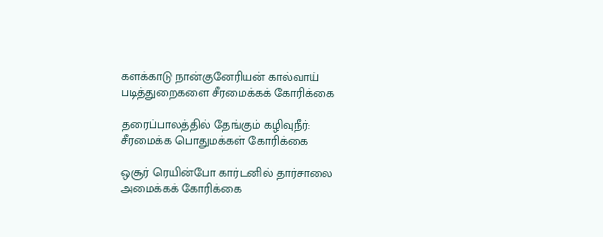களக்காடு நான்குனேரியன் கால்வாய் படித்துறைகளை சீரமைக்கக் கோரிக்கை

தரைப்பாலத்தில் தேங்கும் கழிவுநீர்: சீரமைக்க பொதுமக்கள் கோரிக்கை

ஒசூர் ரெயின்போ கார்டனில் தார்சாலை அமைக்கக் கோரிக்கை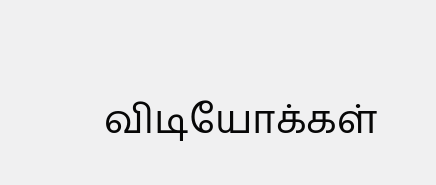விடியோக்கள்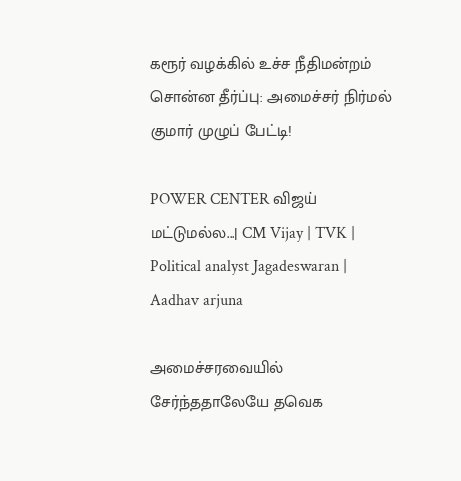கரூர் வழக்கில் உச்ச நீதிமன்றம் சொன்ன தீர்ப்பு: அமைச்சர் நிர்மல் குமார் முழுப் பேட்டி!

POWER CENTER விஜய் மட்டுமல்ல...| CM Vijay | TVK | Political analyst Jagadeswaran | Aadhav arjuna

அமைச்சரவையில் சேர்ந்ததாலேயே தவெக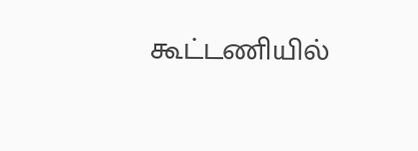கூட்டணியில்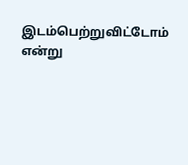இடம்பெற்றுவிட்டோம் என்று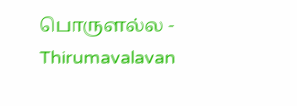பொருளல்ல - Thirumavalavan